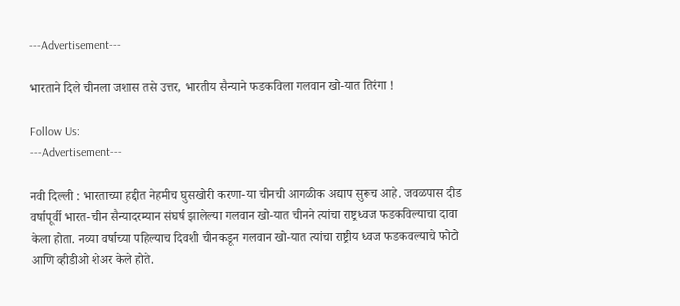---Advertisement---

भारताने दिले चीनला जशास तसे उत्तर, भारतीय सैन्याने फडकविला गलवान खो-यात तिरंगा !

Follow Us:
---Advertisement---

नवी दिल्ली : भारताच्या हद्दीत नेहमीच घुसखोरी करणा-या चीनची आगळीक अद्याप सुरूच आहे. जवळपास दीड वर्षापूर्वी भारत-चीन सैन्यादरम्यान संघर्ष झालेल्या गलवान खो-यात चीनने त्यांचा राष्ट्रध्वज फडकविल्याचा दावा केला होता. नव्या वर्षाच्या पहिल्याच दिवशी चीनकडून गलवान खो-यात त्यांचा राष्ट्रीय ध्वज फडकवल्याचे फोटो आणि व्हीडीओ शेअर केले होते.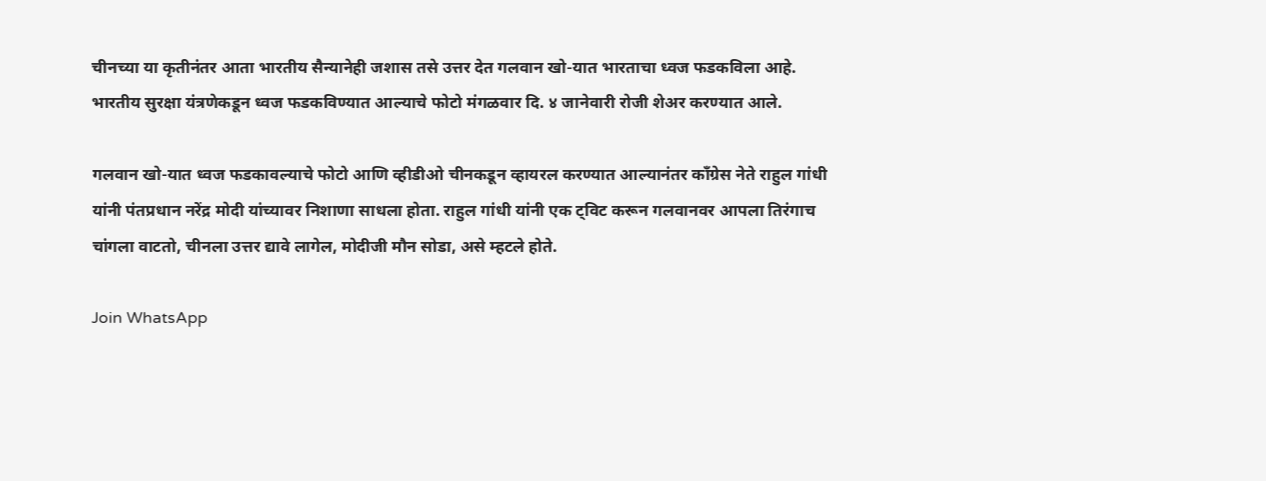चीनच्या या कृतीनंतर आता भारतीय सैन्यानेही जशास तसे उत्तर देत गलवान खो-यात भारताचा ध्वज फडकविला आहे. भारतीय सुरक्षा यंत्रणेकडून ध्वज फडकविण्यात आल्याचे फोटो मंगळवार दि. ४ जानेवारी रोजी शेअर करण्यात आले.

गलवान खो-यात ध्वज फडकावल्याचे फोटो आणि व्हीडीओ चीनकडून व्हायरल करण्यात आल्यानंतर काँग्रेस नेते राहुल गांधी यांनी पंतप्रधान नरेंद्र मोदी यांच्यावर निशाणा साधला होता. राहुल गांधी यांनी एक ट्विट करून गलवानवर आपला तिरंगाच चांगला वाटतो, चीनला उत्तर द्यावे लागेल, मोदीजी मौन सोडा, असे म्हटले होते.

Join WhatsApp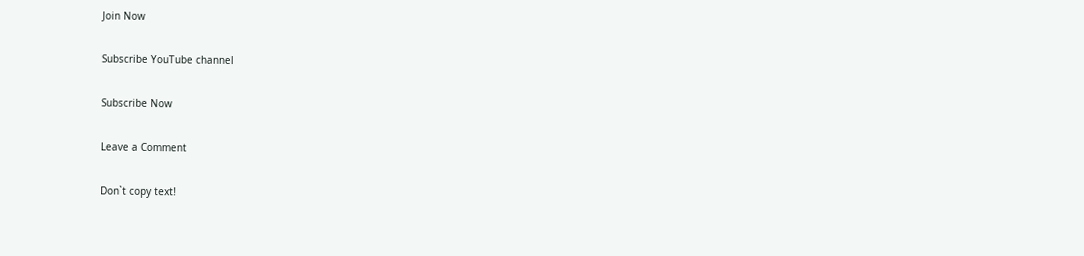Join Now

Subscribe YouTube channel

Subscribe Now

Leave a Comment

Don`t copy text!